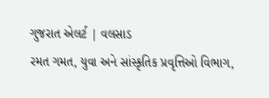ગુજરાત એલર્ટ | વલસાડ
રમત ગમત, યુવા અને સાંસ્કૃતિક પ્રવૃત્તિઓ વિભાગ,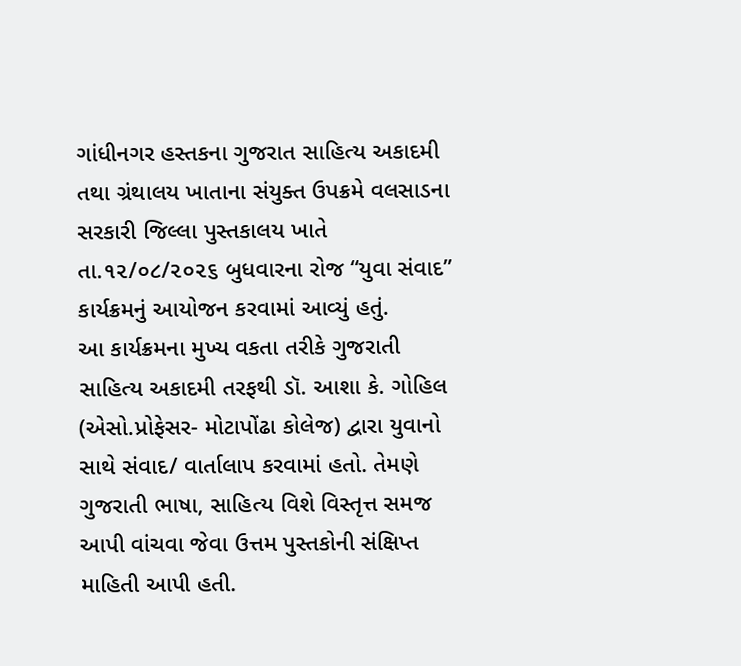ગાંધીનગર હસ્તકના ગુજરાત સાહિત્ય અકાદમી તથા ગ્રંથાલય ખાતાના સંયુક્ત ઉપક્રમે વલસાડના સરકારી જિલ્લા પુસ્તકાલય ખાતે તા.૧૨/૦૮/૨૦૨૬ બુધવારના રોજ “યુવા સંવાદ” કાર્યક્રમનું આયોજન કરવામાં આવ્યું હતું.
આ કાર્યક્રમના મુખ્ય વકતા તરીકે ગુજરાતી સાહિત્ય અકાદમી તરફથી ડૉ. આશા કે. ગોહિલ (એસો.પ્રોફેસર- મોટાપોંઢા કોલેજ) દ્વારા યુવાનો સાથે સંવાદ/ વાર્તાલાપ કરવામાં હતો. તેમણે ગુજરાતી ભાષા, સાહિત્ય વિશે વિસ્તૃત્ત સમજ આપી વાંચવા જેવા ઉત્તમ પુસ્તકોની સંક્ષિપ્ત માહિતી આપી હતી.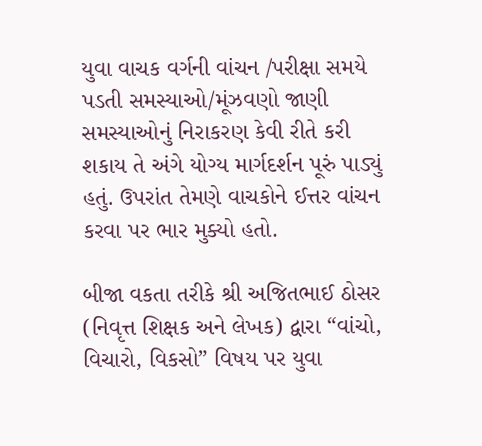યુવા વાચક વર્ગની વાંચન /પરીક્ષા સમયે પડતી સમસ્યાઓ/મૂંઝવણો જાણી સમસ્યાઓનું નિરાકરણ કેવી રીતે કરી શકાય તે અંગે યોગ્ય માર્ગદર્શન પૂરું પાડ્યું હતું. ઉપરાંત તેમણે વાચકોને ઈત્તર વાંચન કરવા પર ભાર મુક્યો હતો.

બીજા વકતા તરીકે શ્રી અજિતભાઈ ઠોસર (નિવૃત્ત શિક્ષક અને લેખક) દ્વારા “વાંચો, વિચારો, વિકસો” વિષય પર યુવા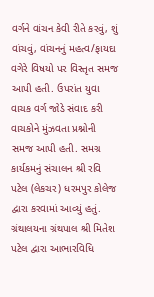વર્ગને વાંચન કેવી રીતે કરવું, શું વાંચવું, વાંચનનું મહત્વ/ફાયદા વગેરે વિષયો પર વિસ્તૃત સમજ આપી હતી. ઉપરાંત યુવા વાચક વર્ગ જોડે સંવાદ કરી વાચકોને મુંઝવતા પ્રશ્નોની સમજ આપી હતી. સમગ્ર કાર્યકમનું સંચાલન શ્રી રવિ પટેલ (લેકચર) ધરમપુર કોલેજ દ્વારા કરવામાં આવ્યું હતું. ગ્રંથાલયના ગ્રંથપાલ શ્રી મિતેશ પટેલ દ્વારા આભારવિધિ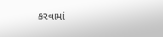કરવામાં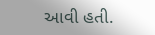આવી હતી.